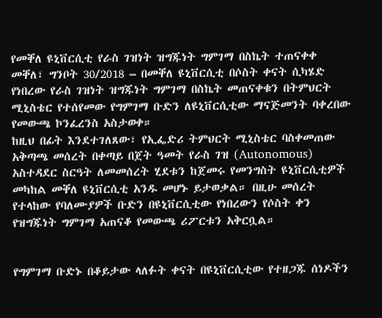የመቐለ ዩኒቨርሲቲ የራስ ገዝነት ዝግጁነት ግምገማ በስኬት ተጠናቀቀ
መቐለ፣ ግንቦት 30/2018 – በመቐለ ዩኒቨርሲቲ በሶስት ቀናት ሲካሄድ የነበረው የራስ ገዝነት ዝግጁነት ግምገማ በስኬት መጠናቀቁን በትምህርት ሚኒስቴር የተሰየመው የግምገማ ቡድን ለዩኒቨርሲቲው ማናጅመንት ባቀረበው የመውጫ ኮንፈረንስ አስታወቀ።
ከዚህ በፊት እንደተገለጸው፣ የኢፌድሪ ትምህርት ሚኒስቴር ባስቀመጠው አቅጣጫ መሰረት በቀጣይ በጀት ዓመት የራስ ገዝ (Autonomous) አስተዳደር ስርዓት ለመመሰረት ሂደቱን ከጀመሩ የመንግስት ዩኒቨርሲቲዎች መካከል መቐለ ዩኒቨርሲቲ አንዱ መሆኑ ይታወቃል። በዚሁ መሰረት የተላከው የባለሙያዎች ቡድን በዩኒቨርሲቲው የነበረውን የሶስት ቀን የዝግጁነት ግምገማ አጠናቆ የመውጫ ሪፖርቱን አቅርቧል።


የግምገማ ቡድኑ በቆይታው ላለፉት ቀናት በዩኒቨርሲቲው የተዘጋጁ ሰነዶችን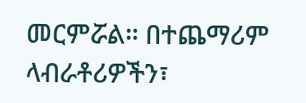መርምሯል። በተጨማሪም ላብራቶሪዎችን፣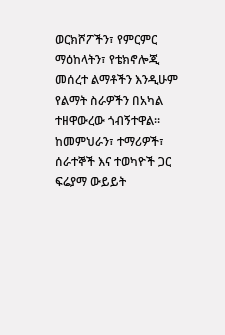ወርክሾፖችን፣ የምርምር ማዕከላትን፣ የቴክኖሎጂ መሰረተ ልማቶችን እንዲሁም የልማት ስራዎችን በአካል ተዘዋውረው ጎብኝተዋል። ከመምህራን፣ ተማሪዎች፣ ሰራተኞች እና ተወካዮች ጋር ፍሬያማ ውይይት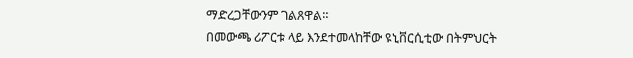ማድረጋቸውንም ገልጸዋል።
በመውጫ ሪፖርቱ ላይ እንደተመላከቸው ዩኒቨርሲቲው በትምህርት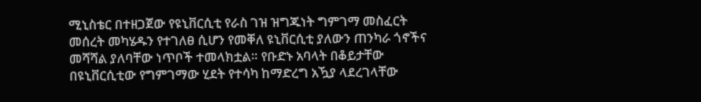ሚኒስቴር በተዘጋጀው የዩኒቨርሲቲ የራስ ገዝ ዝግጁነት ግምገማ መስፈርት መሰረት መካሄዱን የተገለፀ ሲሆን የመቐለ ዩኒቨርሲቲ ያለውን ጠንካራ ጎኖችና መሻሻል ያለባቸው ነጥቦች ተመላክቷል። የቡድኑ አባላት በቆይታቸው በዩኒቨርሲቲው የግምገማው ሂደት የተሳካ ከማድረግ አዃያ ላደረገላቸው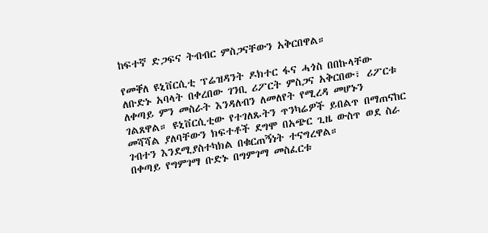ከፍተኛ ድጋፍና ትብብር ምስጋናቸውን አቅርበዋል።

የመቐለ ዩኒቨርሲቲ ፕሬዝዳንት ዶክተር ፋና ሓጎስ በበኩላቸው ለቡድኑ አባላት በቀረበው ገንቢ ሪፖርት ምስጋና አቅርበው፣ ሪፖርቱ ለቀጣይ ምን መስራት እንዳለብን ለመለየት የሚረዳ መሆኑን ገልጸዋል። ዩኒቨርሲቲው የተገለጹትን ጥንካሬዎች ይበልጥ በማጠናከር መሻሻል ያለባቸውን ክፍተቶች ደግሞ በአጭር ጊዜ ውስጥ ወደ ስራ ገብተን እንደሚያስተካክል በቁርጠኝነት ተናግረዋል።
በቀጣይ የግምገማ ቡድኑ በግምገማ መስፈርቱ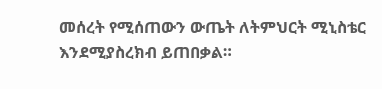መሰረት የሚሰጠውን ውጤት ለትምህርት ሚኒስቴር እንደሚያስረክብ ይጠበቃል።